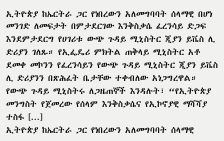ኢትዮጵያ ከኤርትራ ጋር የነበረውን አለመግባባት ሰላማዊ በሆነ መንገድ ለመፍታት በምታደርገው እንቅስቃሴ ፈረንሳይ ድጋፍ እንደምታደርግ የሀገሪቱ ውጭ ጉዳይ ሚኒስትር ጂያን ይቬስ ሊ ድሪያን ገለጹ። የኢፌዴሪ ምክትል ጠቅላይ ሚኒስትር አቶ ደመቀ መኮንን የፈረንሳይን የውጭ ጉዳይ ሚኒስትር ጂያን ይቬስ ሊ ድሪያንን በጽሕፈት ቤታቸው ተቀብለው አነጋግረዋል። የውጭ ጉዳይ ሚኒስትሩ ለጋዜጠኞች እንዳሉት፣ “የኢትዮጵያ መንግስት የጀመረው የሰላም እንቅስቃሴና የኢኮኖያዊ ማሻሻያ ተስፋ [...]
ኢትዮጵያ ከኤርትራ ጋር የነበረውን አለመግባባት ሰላማዊ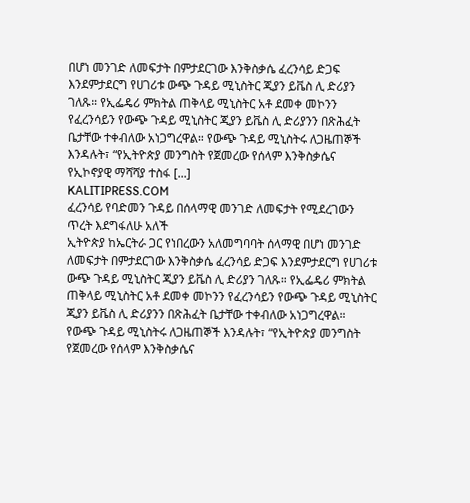በሆነ መንገድ ለመፍታት በምታደርገው እንቅስቃሴ ፈረንሳይ ድጋፍ እንደምታደርግ የሀገሪቱ ውጭ ጉዳይ ሚኒስትር ጂያን ይቬስ ሊ ድሪያን ገለጹ። የኢፌዴሪ ምክትል ጠቅላይ ሚኒስትር አቶ ደመቀ መኮንን የፈረንሳይን የውጭ ጉዳይ ሚኒስትር ጂያን ይቬስ ሊ ድሪያንን በጽሕፈት ቤታቸው ተቀብለው አነጋግረዋል። የውጭ ጉዳይ ሚኒስትሩ ለጋዜጠኞች እንዳሉት፣ “የኢትዮጵያ መንግስት የጀመረው የሰላም እንቅስቃሴና የኢኮኖያዊ ማሻሻያ ተስፋ [...]
KALITIPRESS.COM
ፈረንሳይ የባድመን ጉዳይ በሰላማዊ መንገድ ለመፍታት የሚደረገውን ጥረት እደግፋለሁ አለች
ኢትዮጵያ ከኤርትራ ጋር የነበረውን አለመግባባት ሰላማዊ በሆነ መንገድ ለመፍታት በምታደርገው እንቅስቃሴ ፈረንሳይ ድጋፍ እንደምታደርግ የሀገሪቱ ውጭ ጉዳይ ሚኒስትር ጂያን ይቬስ ሊ ድሪያን ገለጹ። የኢፌዴሪ ምክትል ጠቅላይ ሚኒስትር አቶ ደመቀ መኮንን የፈረንሳይን የውጭ ጉዳይ ሚኒስትር ጂያን ይቬስ ሊ ድሪያንን በጽሕፈት ቤታቸው ተቀብለው አነጋግረዋል። የውጭ ጉዳይ ሚኒስትሩ ለጋዜጠኞች እንዳሉት፣ “የኢትዮጵያ መንግስት የጀመረው የሰላም እንቅስቃሴና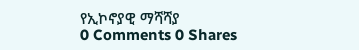የኢኮኖያዊ ማሻሻያ
0 Comments 0 Shares